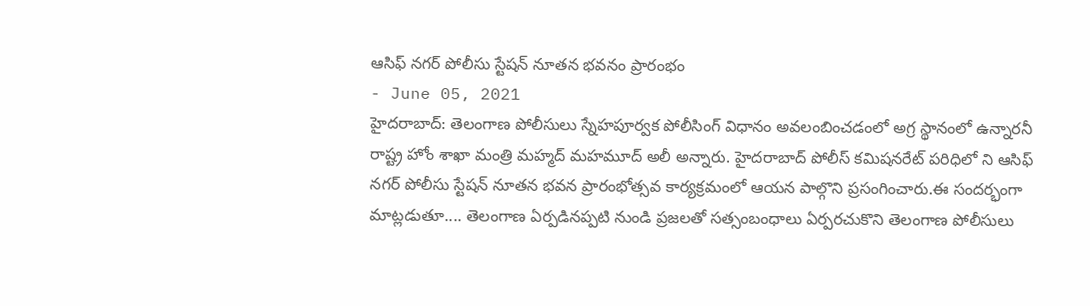ఆసిఫ్ నగర్ పోలీసు స్టేషన్ నూతన భవనం ప్రారంభం
- June 05, 2021
హైదరాబాద్: తెలంగాణ పోలీసులు స్నేహపూర్వక పోలీసింగ్ విధానం అవలంబించడంలో అగ్ర స్థానంలో ఉన్నారనీ రాష్ట్ర హోం శాఖా మంత్రి మహ్మద్ మహమూద్ అలీ అన్నారు. హైదరాబాద్ పోలీస్ కమిషనరేట్ పరిధిలో ని ఆసిఫ్ నగర్ పోలీసు స్టేషన్ నూతన భవన ప్రారంభోత్సవ కార్యక్రమంలో ఆయన పాల్గొని ప్రసంగించారు.ఈ సందర్భంగా మాట్లడుతూ.... తెలంగాణ ఏర్పడినప్పటి నుండి ప్రజలతో సత్సంబంధాలు ఏర్పరచుకొని తెలంగాణ పోలీసులు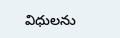విధులను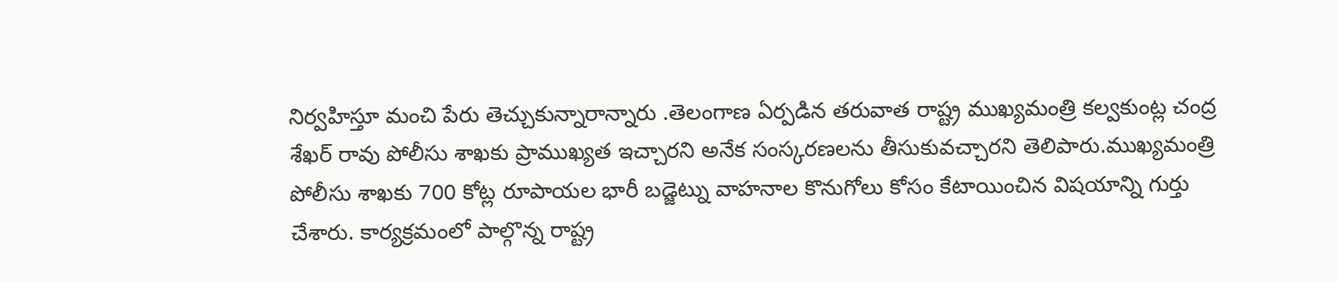నిర్వహిస్తూ మంచి పేరు తెచ్చుకున్నారాన్నారు .తెలంగాణ ఏర్పడిన తరువాత రాష్ట్ర ముఖ్యమంత్రి కల్వకుంట్ల చంద్ర శేఖర్ రావు పోలీసు శాఖకు ప్రాముఖ్యత ఇచ్చారని అనేక సంస్కరణలను తీసుకువచ్చారని తెలిపారు.ముఖ్యమంత్రి పోలీసు శాఖకు 700 కోట్ల రూపాయల భారీ బడ్జెట్ను వాహనాల కొనుగోలు కోసం కేటాయించిన విషయాన్ని గుర్తు చేశారు. కార్యక్రమంలో పాల్గొన్న రాష్ట్ర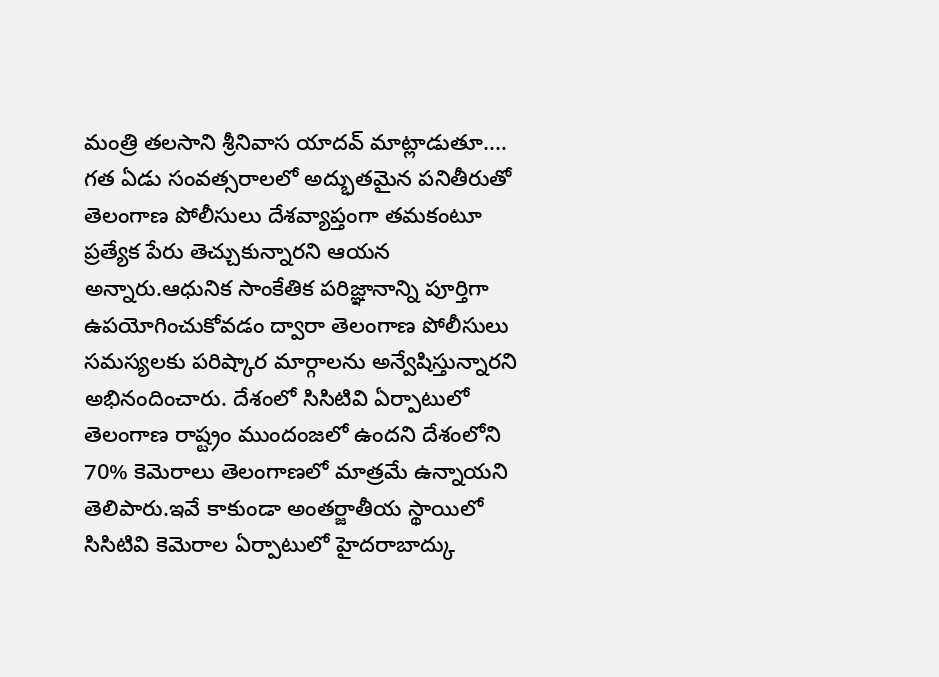మంత్రి తలసాని శ్రీనివాస యాదవ్ మాట్లాడుతూ.... గత ఏడు సంవత్సరాలలో అద్భుతమైన పనితీరుతో తెలంగాణ పోలీసులు దేశవ్యాప్తంగా తమకంటూ ప్రత్యేక పేరు తెచ్చుకున్నారని ఆయన అన్నారు.ఆధునిక సాంకేతిక పరిజ్ఞానాన్ని పూర్తిగా ఉపయోగించుకోవడం ద్వారా తెలంగాణ పోలీసులు సమస్యలకు పరిష్కార మార్గాలను అన్వేషిస్తున్నారని అభినందించారు. దేశంలో సిసిటివి ఏర్పాటులో తెలంగాణ రాష్ట్రం ముందంజలో ఉందని దేశంలోని 70% కెమెరాలు తెలంగాణలో మాత్రమే ఉన్నాయని తెలిపారు.ఇవే కాకుండా అంతర్జాతీయ స్థాయిలో సిసిటివి కెమెరాల ఏర్పాటులో హైదరాబాద్కు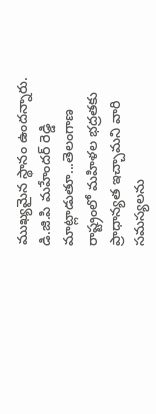ముఖ్యమైన స్థానం ఉందన్నారు. డి.జి.పి మహేందర్ రెడ్డి మాట్లాడుతూ...తెలంగాణ రాష్ట్రంలో మహిళల భద్రతకు ప్రాధాన్యత ఇచ్చామని వారి సమస్యలను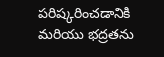పరిష్కరించడానికి మరియు భద్రతను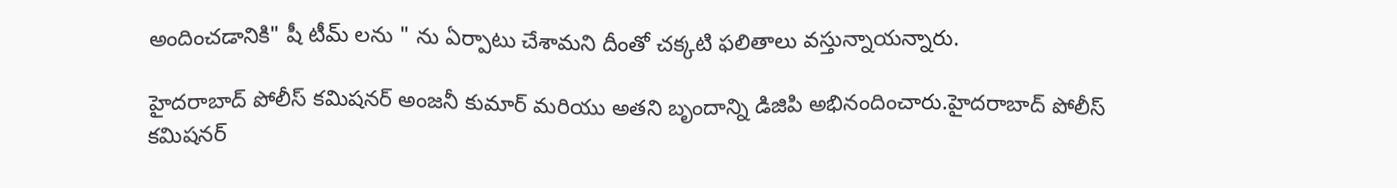అందించడానికి" షీ టీమ్ లను " ను ఏర్పాటు చేశామని దీంతో చక్కటి ఫలితాలు వస్తున్నాయన్నారు.

హైదరాబాద్ పోలీస్ కమిషనర్ అంజనీ కుమార్ మరియు అతని బృందాన్ని డిజిపి అభినందించారు.హైదరాబాద్ పోలీస్ కమిషనర్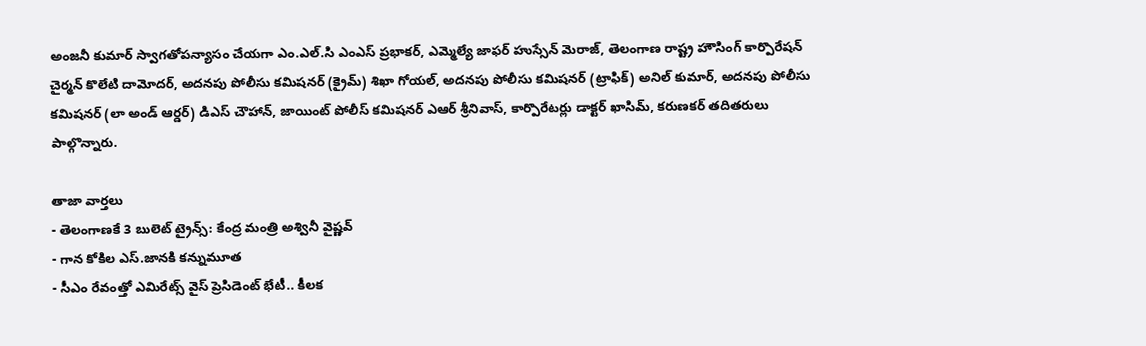అంజనీ కుమార్ స్వాగతోపన్యాసం చేయగా ఎం.ఎల్.సి ఎంఎస్ ప్రభాకర్, ఎమ్మెల్యే జాఫర్ హుస్సేన్ మెరాజ్, తెలంగాణ రాష్ట్ర హౌసింగ్ కార్పొరేషన్ చైర్మన్ కొలేటి దామోదర్, అదనపు పోలీసు కమిషనర్ (క్రైమ్) శిఖా గోయల్, అదనపు పోలీసు కమిషనర్ (ట్రాఫిక్) అనిల్ కుమార్, అదనపు పోలీసు కమిషనర్ (లా అండ్ ఆర్డర్) డిఎస్ చౌహాన్, జాయింట్ పోలీస్ కమిషనర్ ఎఆర్ శ్రీనివాస్, కార్పొరేటర్లు డాక్టర్ ఖాసిమ్, కరుణకర్ తదితరులు పాల్గొన్నారు.

తాజా వార్తలు
- తెలంగాణకే 3 బులెట్ ట్రైన్స్: కేంద్ర మంత్రి అశ్వినీ వైష్ణవ్
- గాన కోకిల ఎస్.జానకి కన్నుమూత
- సీఎం రేవంత్తో ఎమిరేట్స్ వైస్ ప్రెసిడెంట్ భేటీ.. కీలక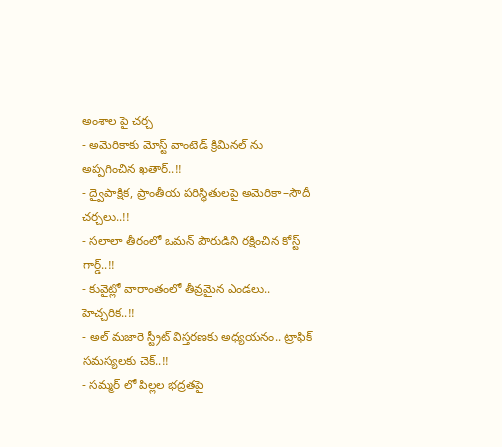అంశాల పై చర్చ
- అమెరికాకు మోస్ట్ వాంటెడ్ క్రిమినల్ ను అప్పగించిన ఖతార్..!!
- ద్వైపాక్షిక, ప్రాంతీయ పరిస్థితులపై అమెరికా–సౌదీ చర్చలు..!!
- సలాలా తీరంలో ఒమన్ పౌరుడిని రక్షించిన కోస్ట్ గార్డ్..!!
- కువైట్లో వారాంతంలో తీవ్రమైన ఎండలు.. హెచ్చరిక..!!
- అల్ మజారె స్ట్రీట్ విస్తరణకు అధ్యయనం.. ట్రాఫిక్ సమస్యలకు చెక్..!!
- సమ్మర్ లో పిల్లల భద్రతపై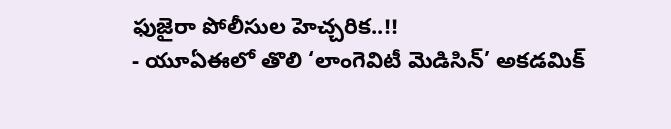ఫుజైరా పోలీసుల హెచ్చరిక..!!
- యూఏఈలో తొలి ‘లాంగెవిటీ మెడిసిన్’ అకడమిక్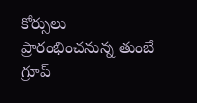కోర్సులు ప్రారంభించనున్న తుంబే గ్రూప్